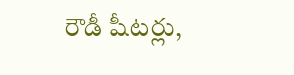రౌడీ షీటర్లు,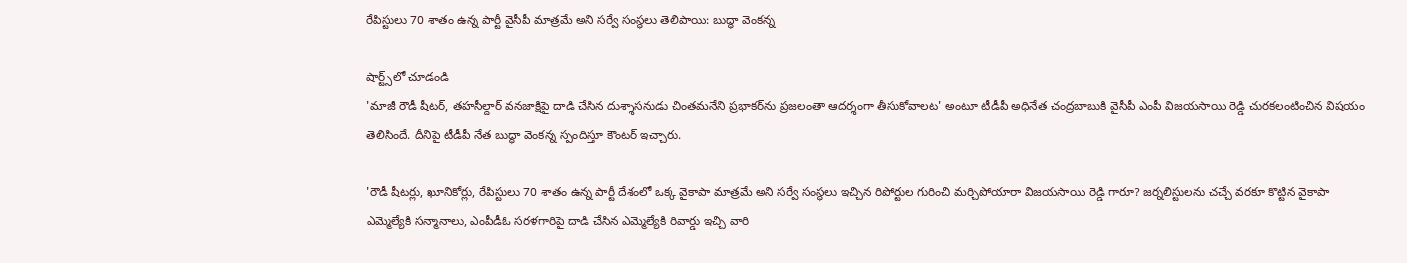రేపిస్టులు 70 శాతం ఉన్న పార్టీ వైసీపీ మాత్రమే అని సర్వే సంస్థలు తెలిపాయి: బుద్ధా వెంకన్న

షార్ట్స్‌లో చూడండి
'మాజీ రౌడీ షీటర్, తహసీల్దార్ వనజాక్షిపై దాడి చేసిన దుశ్శాసనుడు చింతమనేని ప్రభాకర్‌ను ప్రజలంతా ఆదర్శంగా తీసుకోవాలట' అంటూ టీడీపీ అధినేత చంద్రబాబుకి వైసీపీ ఎంపీ విజయసాయి రెడ్డి చురకలంటించిన విషయం తెలిసిందే. దీనిపై టీడీపీ నేత బుద్ధా వెంకన్న స్పందిస్తూ కౌంటర్ ఇచ్చారు.

'రౌడీ షీటర్లు, ఖూనికోర్లు, రేపిస్టులు 70 శాతం ఉన్న పార్టీ దేశంలో ఒక్క వైకాపా మాత్రమే అని సర్వే సంస్థలు ఇచ్చిన రిపోర్టుల గురించి మర్చిపోయారా విజయసాయి రెడ్డి గారూ? జర్నలిస్టులను చచ్చే వరకూ కొట్టిన వైకాపా ఎమ్మెల్యేకి సన్మానాలు, ఎంపీడీఓ సరళగారిపై దాడి చేసిన ఎమ్మెల్యేకి రివార్డు ఇచ్చి వారి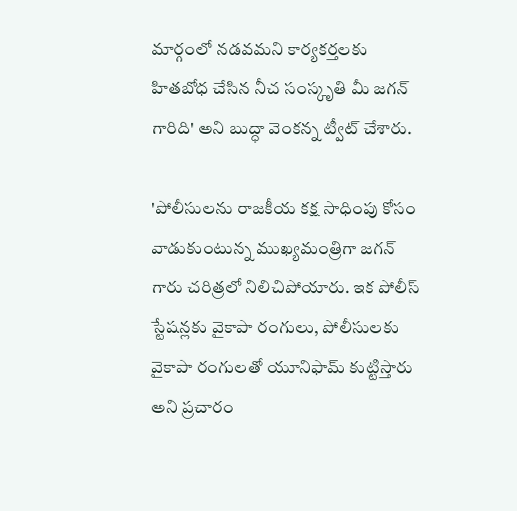మార్గంలో నడవమని కార్యకర్తలకు హితబోధ చేసిన నీచ సంస్కృతి మీ జగన్ గారిది' అని బుద్ధా వెంకన్న ట్వీట్ చేశారు.

'పోలీసులను రాజకీయ కక్ష సాధింపు కోసం వాడుకుంటున్న ముఖ్యమంత్రిగా జగన్ గారు చరిత్రలో నిలిచిపోయారు. ఇక పోలీస్ స్టేషన్లకు వైకాపా రంగులు, పోలీసులకు వైకాపా రంగులతో యూనిఫామ్ కుట్టిస్తారు అని ప్రచారం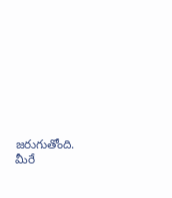జరుగుతోంది. మీరే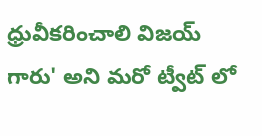ధ్రువీకరించాలి విజయ్ గారు' అని మరో ట్వీట్ లో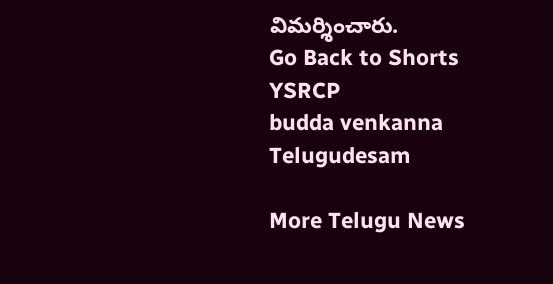విమర్శించారు.
Go Back to Shorts
YSRCP
budda venkanna
Telugudesam

More Telugu News